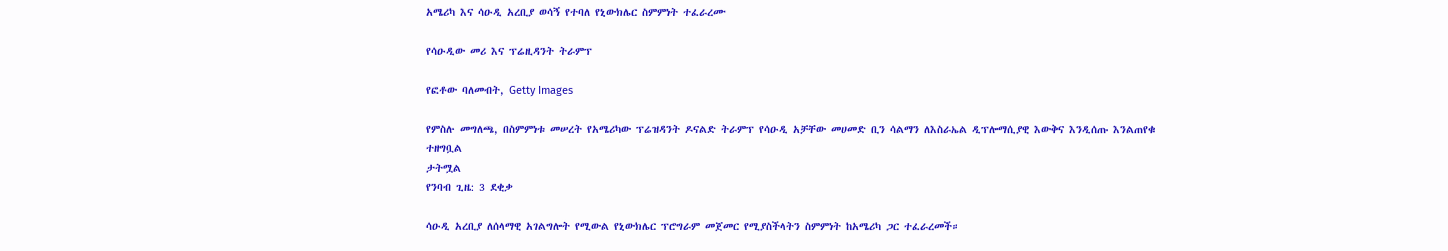አሜሪካ እና ሳዑዲ አረቢያ ወሳኝ የተባለ የኒውክሌር ስምምነት ተፈራረሙ

የሳዑዲው መሪ እና ፕሬዚዳንት ትራምፕ

የፎቶው ባለመብት, Getty Images

የምስሉ መግለጫ, በስምምነቱ መሠረት የአሜሪካው ፕሬዝዳንት ዶናልድ ትራምፕ የሳዑዲ አቻቸው መሀመድ ቢን ሳልማን ለእስራኤል ዲፕሎማሲያዊ እውቅና እንዲሰጡ እንልጠየቁ ተዘግቧል
ታትሟል
የንባብ ጊዜ: 3 ደቂቃ

ሳዑዲ አረቢያ ለሰላማዊ አገልግሎት የሚውል የኒውክሌር ፕሮግራም መጀመር የሚያስችላትን ስምምነት ከአሜሪካ ጋር ተፈራረመች።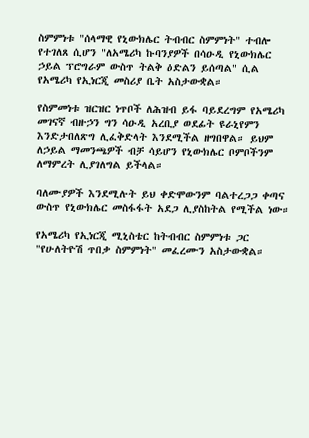ስምምነቱ "ሰላማዊ የኒውክሌር ትብብር ስምምነት" ተብሎ የተገለጸ ሲሆን "ለአሜሪካ ኩባንያዎች በሳዑዲ የኒውክሌር ኃይል ፕሮግራም ውስጥ ትልቅ ዕድልን ይሰጣል" ሲል የአሜሪካ የኢነርጂ መስሪያ ቤት አስታውቋል።

የስምመነቱ ዝርዝር ነጥቦች ለሕዝብ ይፋ ባይደረግም የአሜሪካ መገናኛ ብዙኃን ግን ሳዑዲ አረቢያ ወደፊት ዩራኒየምን እንድታበለጽግ ሊፈቅድላት እንደሚችል ዘግበዋል። ይህም ለኃይል ማመንጫዎች ብቻ ሳይሆን የኒውክሌር ቦምቦችንም ለማምረት ሊያገለግል ይችላል።

ባለሙያዎች እንደሚሉት ይህ ቀድሞውንም ባልተረጋጋ ቀጣና ውስጥ የኒውክሌር መስፋፋት አደጋ ሊያስከትል የሚችል ነው።

የአሜሪካ የኢነርጂ ሚኒስቴር ከትብብር ስምምነቱ ጋር "የሁለትዮሽ ጥበቃ ስምምነት" መፈረሙን አስታውቋል።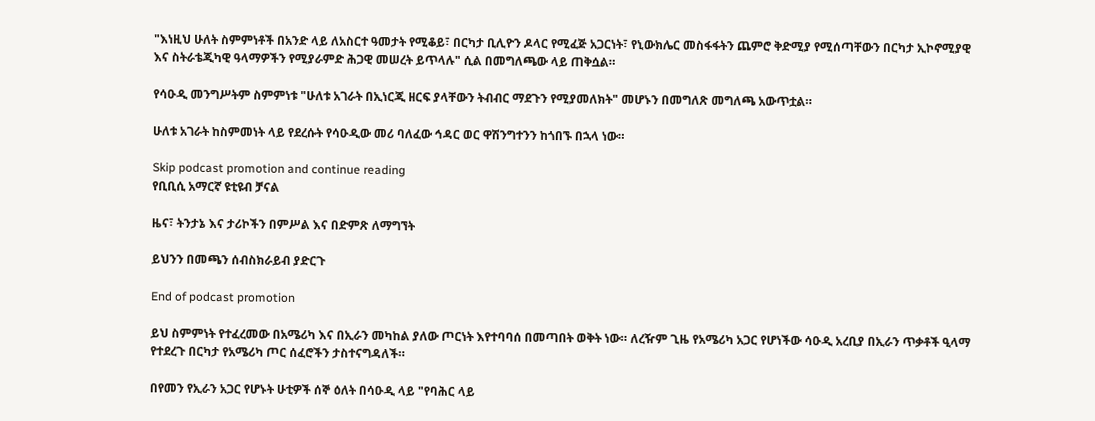"እነዚህ ሁለት ስምምነቶች በአንድ ላይ ለአስርተ ዓመታት የሚቆይ፣ በርካታ ቢሊዮን ዶላር የሚፈጅ አጋርነት፣ የኒውክሌር መስፋፋትን ጨምሮ ቅድሚያ የሚሰጣቸውን በርካታ ኢኮኖሚያዊ እና ስትራቴጂካዊ ዓላማዎችን የሚያራምድ ሕጋዊ መሠረት ይጥላሉ" ሲል በመግለጫው ላይ ጠቅሷል።

የሳዑዲ መንግሥትም ስምምነቱ "ሁለቱ አገራት በኢነርጂ ዘርፍ ያላቸውን ትብብር ማደጉን የሚያመለክት" መሆኑን በመግለጽ መግለጫ አውጥቷል።

ሁለቱ አገራት ከስምመነት ላይ የደረሱት የሳዑዲው መሪ ባለፈው ኅዳር ወር ዋሽንግተንን ከጎበኙ በኋላ ነው።

Skip podcast promotion and continue reading
የቢቢሲ አማርኛ ዩቲዩብ ቻናል

ዜና፣ ትንታኔ እና ታሪኮችን በምሥል እና በድምጽ ለማግኘት

ይህንን በመጫን ሰብስክራይብ ያድርጉ

End of podcast promotion

ይህ ስምምነት የተፈረመው በአሜሪካ እና በኢራን መካከል ያለው ጦርነት እየተባባሰ በመጣበት ወቅት ነው። ለረዥም ጊዜ የአሜሪካ አጋር የሆነችው ሳዑዲ አረቢያ በኢራን ጥቃቶች ዒላማ የተደረጉ በርካታ የአሜሪካ ጦር ሰፈሮችን ታስተናግዳለች።

በየመን የኢራን አጋር የሆኑት ሁቲዎች ሰኞ ዕለት በሳዑዲ ላይ "የባሕር ላይ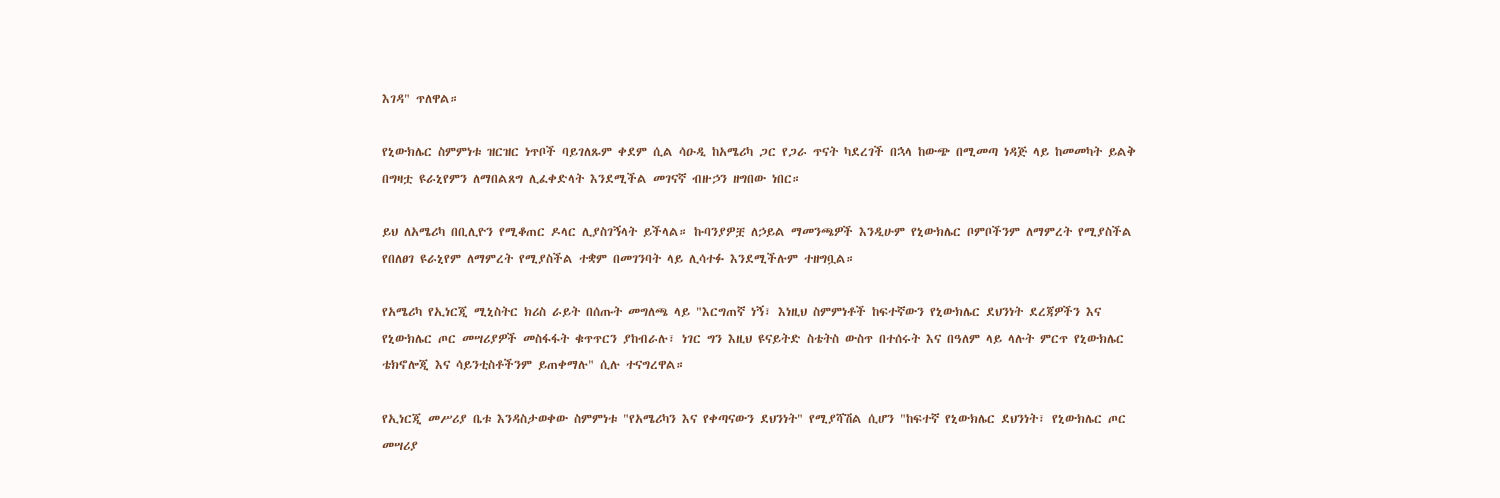እገዳ" ጥለዋል።

የኒውክሌር ስምምነቱ ዝርዝር ነጥቦች ባይገለጹም ቀደም ሲል ሳዑዲ ከአሜሪካ ጋር የጋራ ጥናት ካደረገች በኋላ ከውጭ በሚመጣ ነዳጅ ላይ ከመመካት ይልቅ በግዛቷ ዩራኒየምን ለማበልጸግ ሊፈቀድላት እንደሚችል መገናኛ ብዙኃን ዘግበው ነበር።

ይህ ለአሜሪካ በቢሊዮን የሚቆጠር ዶላር ሊያስገኝላት ይችላል። ኩባንያዎቿ ለኃይል ማመንጫዎች እንዲሁም የኒውክሌር ቦምቦችንም ለማምረት የሚያስችል የበለፀገ ዩራኒየም ለማምረት የሚያስችል ተቋም በመገንባት ላይ ሊሳተፉ እንደሚችሉም ተዘግቧል።

የአሜሪካ የኢነርጂ ሚኒስትር ክሪስ ራይት በሰጡት መግለጫ ላይ "እርግጠኛ ነኝ፣ እነዚህ ስምምነቶች ከፍተኛውን የኒውክሌር ደህንነት ደረጃዎችን እና የኒውክሌር ጦር መሣሪያዎች መስፋፋት ቁጥጥርን ያከብራሉ፣ ነገር ግን እዚህ ዩናይትድ ስቴትስ ውስጥ በተሰሩት እና በዓለም ላይ ላሉት ምርጥ የኒውክሌር ቴክኖሎጂ እና ሳይንቲስቶችንም ይጠቀማሉ" ሲሉ ተናግረዋል።

የኢነርጂ መሥሪያ ቤቱ እንዳስታወቀው ስምምነቱ "የአሜሪካን እና የቀጣናውን ደህንነት" የሚያሻሽል ሲሆን "ከፍተኛ የኒውክሌር ደህንነት፣ የኒውክሌር ጦር መሣሪያ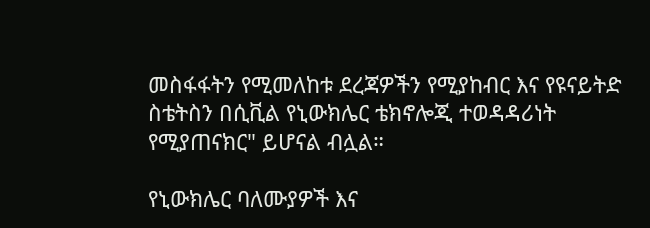መስፋፋትን የሚመለከቱ ደረጃዎችን የሚያከብር እና የዩናይትድ ስቴትስን በሲቪል የኒውክሌር ቴክኖሎጂ ተወዳዳሪነት የሚያጠናክር" ይሆናል ብሏል።

የኒውክሌር ባለሙያዎች እና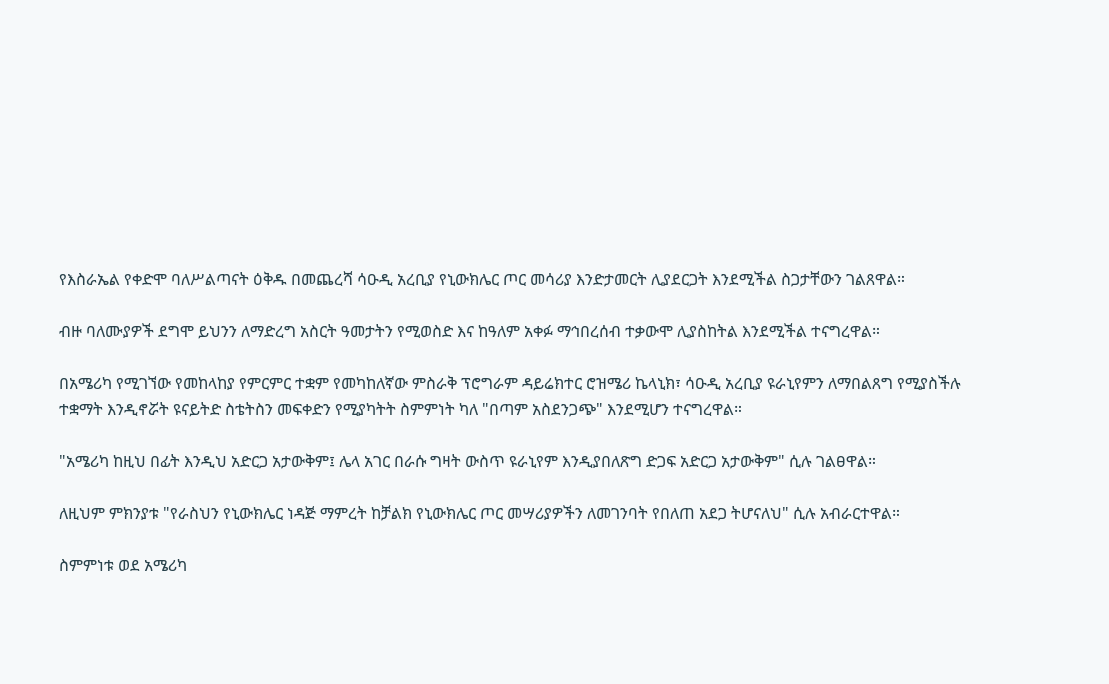የእስራኤል የቀድሞ ባለሥልጣናት ዕቅዱ በመጨረሻ ሳዑዲ አረቢያ የኒውክሌር ጦር መሳሪያ እንድታመርት ሊያደርጋት እንደሚችል ስጋታቸውን ገልጸዋል።

ብዙ ባለሙያዎች ደግሞ ይህንን ለማድረግ አስርት ዓመታትን የሚወስድ እና ከዓለም አቀፉ ማኅበረሰብ ተቃውሞ ሊያስከትል እንደሚችል ተናግረዋል።

በአሜሪካ የሚገኘው የመከላከያ የምርምር ተቋም የመካከለኛው ምስራቅ ፕሮግራም ዳይሬክተር ሮዝሜሪ ኬላኒክ፣ ሳዑዲ አረቢያ ዩራኒየምን ለማበልጸግ የሚያስችሉ ተቋማት እንዲኖሯት ዩናይትድ ስቴትስን መፍቀድን የሚያካትት ስምምነት ካለ "በጣም አስደንጋጭ" እንደሚሆን ተናግረዋል።

"አሜሪካ ከዚህ በፊት እንዲህ አድርጋ አታውቅም፤ ሌላ አገር በራሱ ግዛት ውስጥ ዩራኒየም እንዲያበለጽግ ድጋፍ አድርጋ አታውቅም" ሲሉ ገልፀዋል።

ለዚህም ምክንያቱ "የራስህን የኒውክሌር ነዳጅ ማምረት ከቻልክ የኒውክሌር ጦር መሣሪያዎችን ለመገንባት የበለጠ አደጋ ትሆናለህ" ሲሉ አብራርተዋል።

ስምምነቱ ወደ አሜሪካ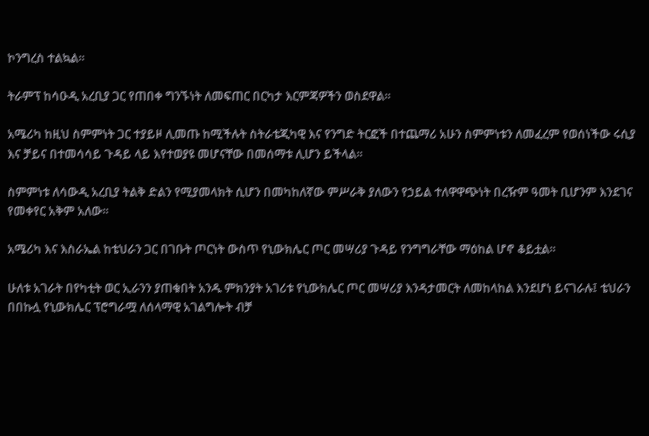ኮንግረስ ተልኳል።

ትራምፕ ከሳዑዲ አረቢያ ጋር የጠበቀ ግንኙነት ለመፍጠር በርካታ እርምጃዎችን ወስደዋል።

አሜሪካ ከዚህ ስምምነት ጋር ተያይዞ ሊመጡ ከሚችሉት ስትራቴጂካዊ እና የንግድ ትርፎች በተጨማሪ አሁን ስምምነቱን ለመፈረም የወሰነችው ሩሲያ እና ቻይና በተመሳሳይ ጉዳይ ላይ እየተወያዩ መሆናቸው በመሰማቱ ሊሆን ይችላል።

ስምምነቱ ለሳውዲ አረቢያ ትልቅ ድልን የሚያመላክት ሲሆን በመካከለኛው ምሥራቅ ያለውን የኃይል ተለዋዋጭነት በረዥም ዓመት ቢሆንም እንደገና የመቀየር አቅም አለው።

አሜሪካ እና እስራኤል ከቴህራን ጋር በገቡት ጦርነት ውስጥ የኒውክሌር ጦር መሣሪያ ጉዳይ የንግግራቸው ማዕከል ሆኖ ቆይቷል።

ሁለቱ አገራት በየካቲት ወር ኢራንን ያጠቁበት አንዱ ምክንያት አገሪቱ የኒውክሌር ጦር መሣሪያ እንዳታመርት ለመከላከል እንደሆነ ይናገራሉ፤ ቴህራን በበኩሏ የኒውክሌር ፕሮግራሟ ለሰላማዊ አገልግሎት ብቻ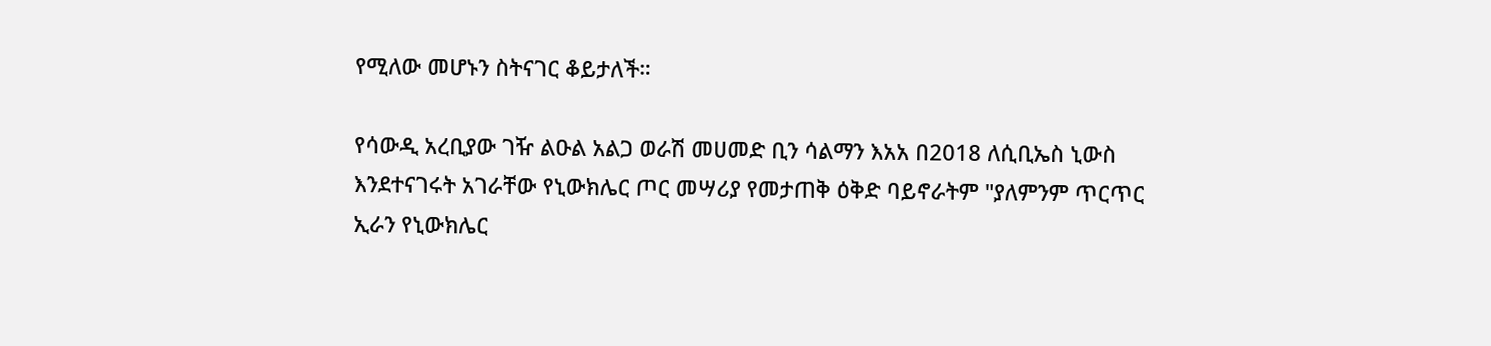የሚለው መሆኑን ስትናገር ቆይታለች።

የሳውዲ አረቢያው ገዥ ልዑል አልጋ ወራሽ መሀመድ ቢን ሳልማን እአአ በ2018 ለሲቢኤስ ኒውስ እንደተናገሩት አገራቸው የኒውክሌር ጦር መሣሪያ የመታጠቅ ዕቅድ ባይኖራትም "ያለምንም ጥርጥር ኢራን የኒውክሌር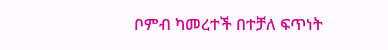ቦምብ ካመረተች በተቻለ ፍጥነት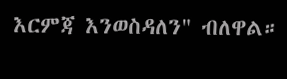እርምጃ እንወስዳለን" ብለዋል።